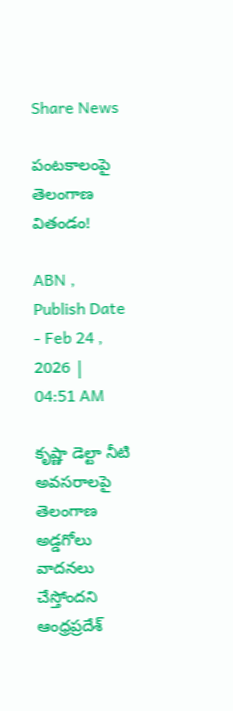Share News

పంటకాలంపై తెలంగాణ వితండం!

ABN , Publish Date - Feb 24 , 2026 | 04:51 AM

కృష్ణా డెల్టా నీటి అవసరాలపై తెలంగాణ అడ్డగోలు వాదనలు చేస్తోందని ఆంధ్రప్రదేశ్‌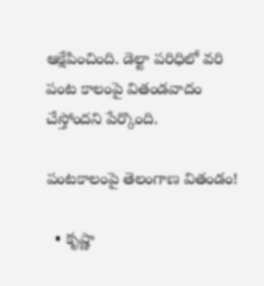ఆక్షేపించింది. డెల్టా పరిధిలో వరి పంట కాలంపై వితండవాదం చేస్తోందని పేర్కొంది.

పంటకాలంపై తెలంగాణ వితండం!

  • కృష్ణా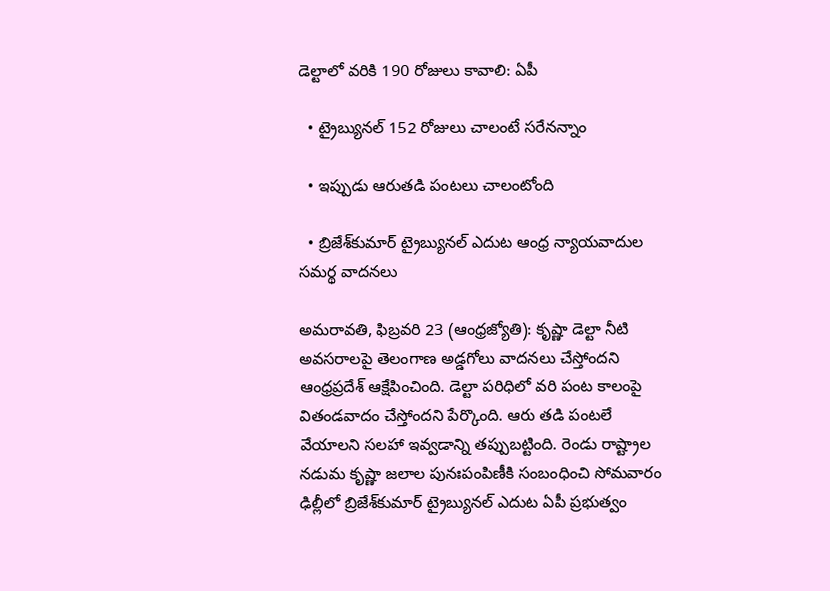డెల్టాలో వరికి 190 రోజులు కావాలి: ఏపీ

  • ట్రైబ్యునల్‌ 152 రోజులు చాలంటే సరేనన్నాం

  • ఇప్పుడు ఆరుతడి పంటలు చాలంటోంది

  • బ్రిజేశ్‌కుమార్‌ ట్రైబ్యునల్‌ ఎదుట ఆంధ్ర న్యాయవాదుల సమర్థ వాదనలు

అమరావతి, ఫిబ్రవరి 23 (ఆంధ్రజ్యోతి): కృష్ణా డెల్టా నీటి అవసరాలపై తెలంగాణ అడ్డగోలు వాదనలు చేస్తోందని ఆంధ్రప్రదేశ్‌ ఆక్షేపించింది. డెల్టా పరిధిలో వరి పంట కాలంపై వితండవాదం చేస్తోందని పేర్కొంది. ఆరు తడి పంటలే వేయాలని సలహా ఇవ్వడాన్ని తప్పుబట్టింది. రెండు రాష్ట్రాల నడుమ కృష్ణా జలాల పునఃపంపిణీకి సంబంధించి సోమవారం ఢిల్లీలో బ్రిజేశ్‌కుమార్‌ ట్రైబ్యునల్‌ ఎదుట ఏపీ ప్రభుత్వం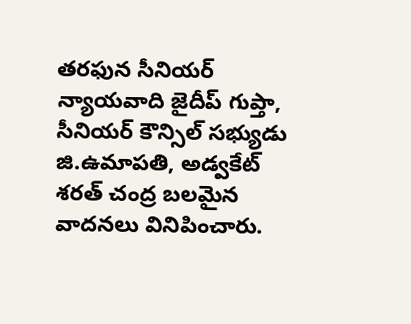తరఫున సీనియర్‌ న్యాయవాది జైదీప్‌ గుప్తా, సీనియర్‌ కౌన్సిల్‌ సభ్యుడు జి.ఉమాపతి, అడ్వకేట్‌ శరత్‌ చంద్ర బలమైన వాదనలు వినిపించారు.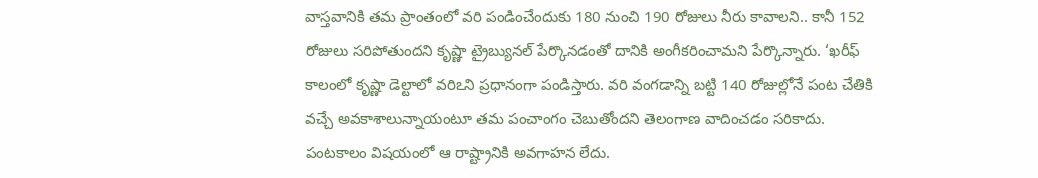వాస్తవానికి తమ ప్రాంతంలో వరి పండించేందుకు 180 నుంచి 190 రోజులు నీరు కావాలని.. కానీ 152 రోజులు సరిపోతుందని కృష్ణా ట్రైబ్యునల్‌ పేర్కొనడంతో దానికి అంగీకరించామని పేర్కొన్నారు. ‘ఖరీఫ్‌ కాలంలో కృష్ణా డెల్టాలో వరిఽని ప్రధానంగా పండిస్తారు. వరి వంగడాన్ని బట్టి 140 రోజుల్లోనే పంట చేతికి వచ్చే అవకాశాలున్నాయంటూ తమ పంచాంగం చెబుతోందని తెలంగాణ వాదించడం సరికాదు. పంటకాలం విషయంలో ఆ రాష్ట్రానికి అవగాహన లేదు.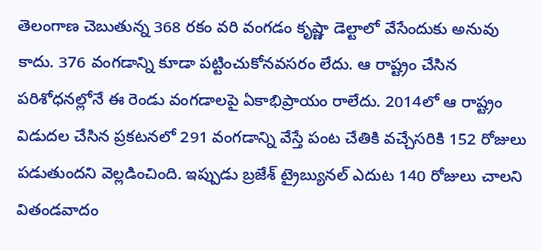తెలంగాణ చెబుతున్న 368 రకం వరి వంగడం కృష్ణా డెల్టాలో వేసేందుకు అనువు కాదు. 376 వంగడాన్ని కూడా పట్టించుకోనవసరం లేదు. ఆ రాష్ట్రం చేసిన పరిశోధనల్లోనే ఈ రెండు వంగడాలపై ఏకాభిప్రాయం రాలేదు. 2014లో ఆ రాష్ట్రం విడుదల చేసిన ప్రకటనలో 291 వంగడాన్ని వేస్తే పంట చేతికి వచ్చేసరికి 152 రోజులు పడుతుందని వెల్లడించింది. ఇప్పుడు బ్రజేశ్‌ ట్రైబ్యునల్‌ ఎదుట 140 రోజులు చాలని వితండవాదం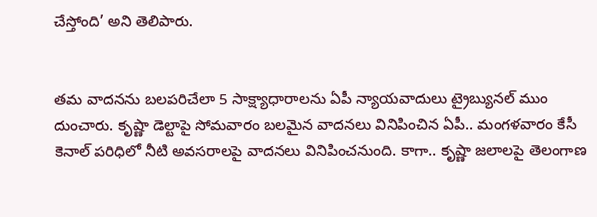చేస్తోంది’ అని తెలిపారు.


తమ వాదనను బలపరిచేలా 5 సాక్ష్యాధారాలను ఏపీ న్యాయవాదులు ట్రైబ్యునల్‌ ముం దుంచారు. కృష్ణా డెల్టాపై సోమవారం బలమైన వాదనలు వినిపించిన ఏపీ.. మంగళవారం కేసీ కెనాల్‌ పరిధిలో నీటి అవసరాలపై వాదనలు వినిపించనుంది. కాగా.. కృష్ణా జలాలపై తెలంగాణ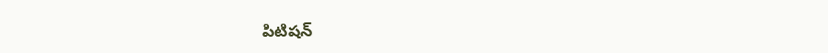పిటిషన్‌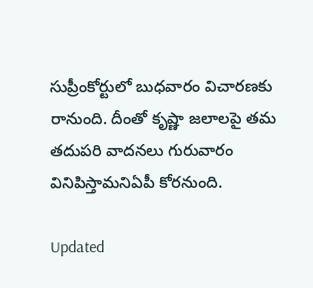సుప్రీంకోర్టులో బుధవారం విచారణకు రానుంది. దీంతో కృష్ణా జలాలపై తమ తదుపరి వాదనలు గురువారం వినిపిస్తామనిఏపీ కోరనుంది.

Updated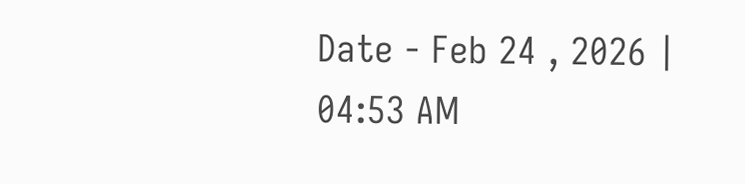Date - Feb 24 , 2026 | 04:53 AM